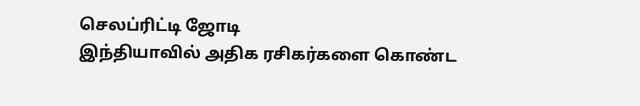செலப்ரிட்டி ஜோடி
இந்தியாவில் அதிக ரசிகர்களை கொண்ட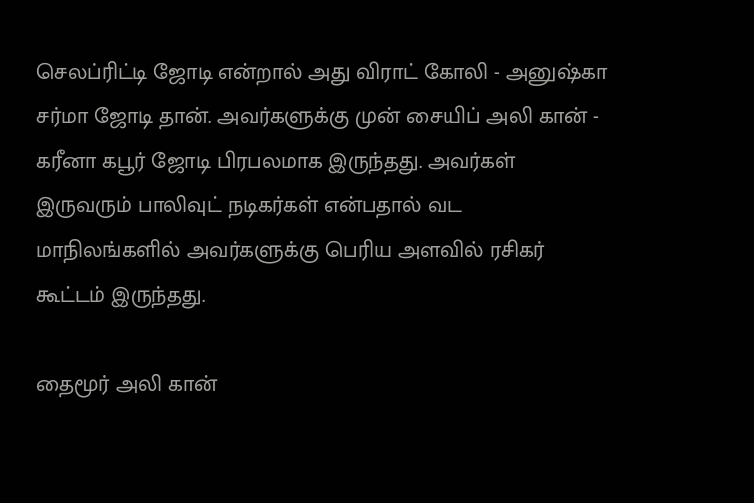செலப்ரிட்டி ஜோடி என்றால் அது விராட் கோலி - அனுஷ்கா சர்மா ஜோடி தான். அவர்களுக்கு முன் சையிப் அலி கான் - கரீனா கபூர் ஜோடி பிரபலமாக இருந்தது. அவர்கள் இருவரும் பாலிவுட் நடிகர்கள் என்பதால் வட மாநிலங்களில் அவர்களுக்கு பெரிய அளவில் ரசிகர் கூட்டம் இருந்தது.

தைமூர் அலி கான்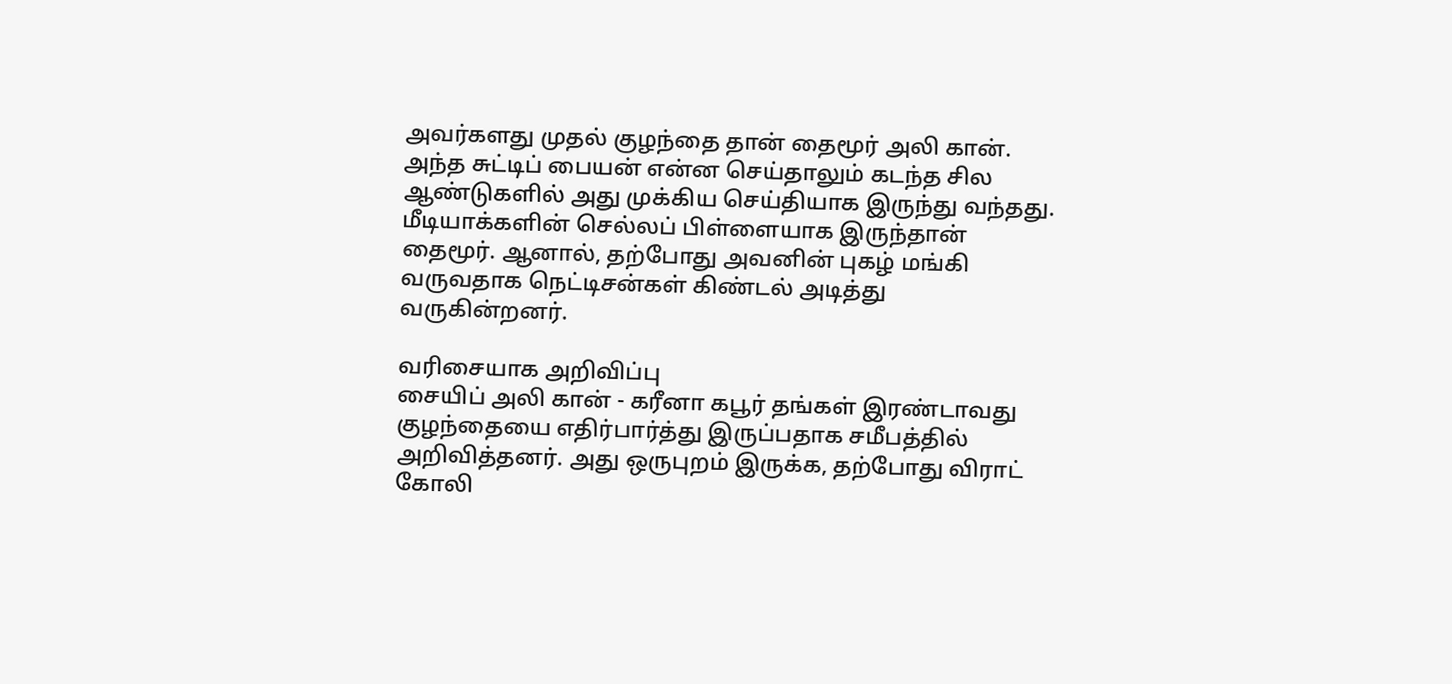அவர்களது முதல் குழந்தை தான் தைமூர் அலி கான். அந்த சுட்டிப் பையன் என்ன செய்தாலும் கடந்த சில ஆண்டுகளில் அது முக்கிய செய்தியாக இருந்து வந்தது. மீடியாக்களின் செல்லப் பிள்ளையாக இருந்தான் தைமூர். ஆனால், தற்போது அவனின் புகழ் மங்கி வருவதாக நெட்டிசன்கள் கிண்டல் அடித்து வருகின்றனர்.

வரிசையாக அறிவிப்பு
சையிப் அலி கான் - கரீனா கபூர் தங்கள் இரண்டாவது குழந்தையை எதிர்பார்த்து இருப்பதாக சமீபத்தில் அறிவித்தனர். அது ஒருபுறம் இருக்க, தற்போது விராட் கோலி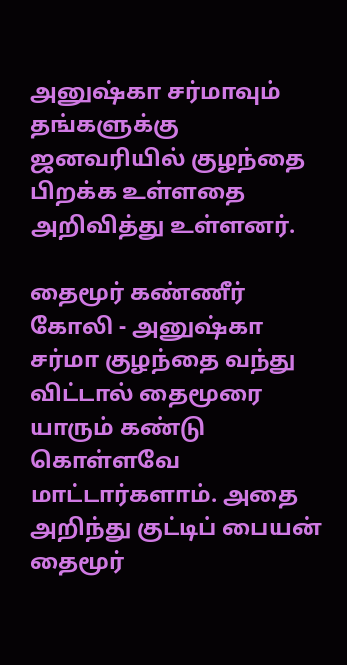அனுஷ்கா சர்மாவும் தங்களுக்கு ஜனவரியில் குழந்தை பிறக்க உள்ளதை அறிவித்து உள்ளனர்.

தைமூர் கண்ணீர்
கோலி - அனுஷ்கா சர்மா குழந்தை வந்து விட்டால் தைமூரை யாரும் கண்டு கொள்ளவே மாட்டார்களாம். அதை அறிந்து குட்டிப் பையன் தைமூர்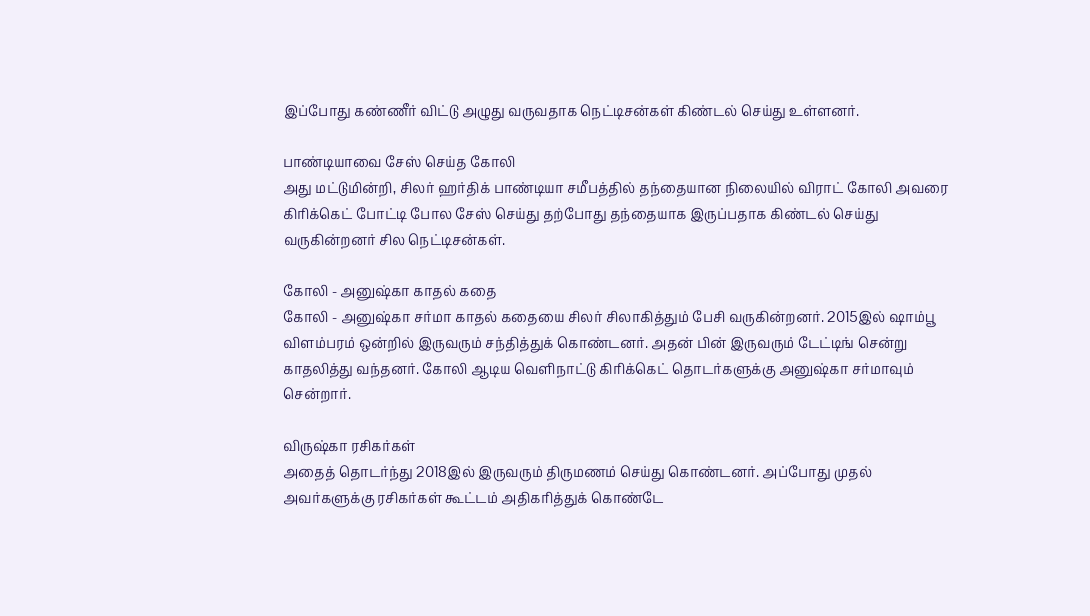இப்போது கண்ணீர் விட்டு அழுது வருவதாக நெட்டிசன்கள் கிண்டல் செய்து உள்ளனர்.

பாண்டியாவை சேஸ் செய்த கோலி
அது மட்டுமின்றி, சிலர் ஹர்திக் பாண்டியா சமீபத்தில் தந்தையான நிலையில் விராட் கோலி அவரை கிரிக்கெட் போட்டி போல சேஸ் செய்து தற்போது தந்தையாக இருப்பதாக கிண்டல் செய்து வருகின்றனர் சில நெட்டிசன்கள்.

கோலி - அனுஷ்கா காதல் கதை
கோலி - அனுஷ்கா சர்மா காதல் கதையை சிலர் சிலாகித்தும் பேசி வருகின்றனர். 2015இல் ஷாம்பூ விளம்பரம் ஒன்றில் இருவரும் சந்தித்துக் கொண்டனர். அதன் பின் இருவரும் டேட்டிங் சென்று காதலித்து வந்தனர். கோலி ஆடிய வெளிநாட்டு கிரிக்கெட் தொடர்களுக்கு அனுஷ்கா சர்மாவும் சென்றார்.

விருஷ்கா ரசிகர்கள்
அதைத் தொடர்ந்து 2018இல் இருவரும் திருமணம் செய்து கொண்டனர். அப்போது முதல் அவர்களுக்கு ரசிகர்கள் கூட்டம் அதிகரித்துக் கொண்டே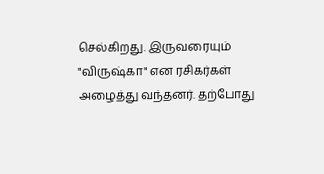செல்கிறது. இருவரையும் "விருஷ்கா" என ரசிகர்கள் அழைத்து வந்தனர். தற்போது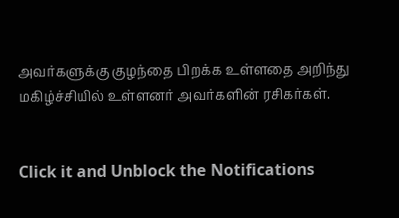அவர்களுக்கு குழந்தை பிறக்க உள்ளதை அறிந்து மகிழ்ச்சியில் உள்ளனர் அவர்களின் ரசிகர்கள்.


Click it and Unblock the Notifications